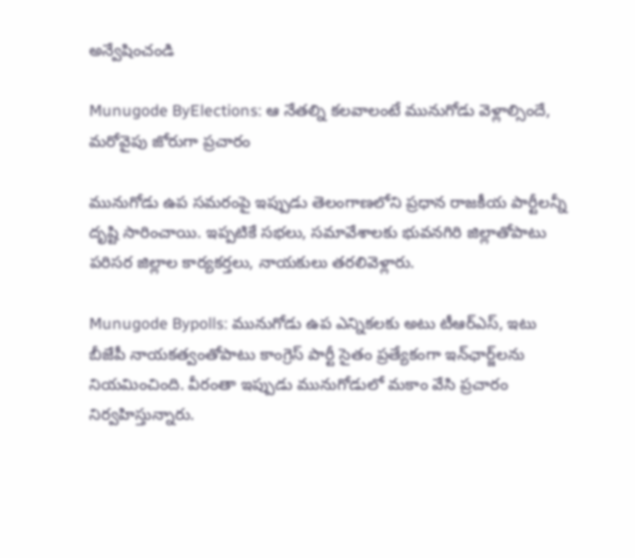అన్వేషించండి

Munugode ByElections: ఆ నేతల్ని కలవాలంటే మునుగోడు వెళ్లాల్సిందే, మరోవైపు జోరుగా ప్రచారం

మునుగోడు ఉప సమరంపై ఇప్పుడు తెలంగాణలోని ప్రధాన రాజకీయ పార్టీలన్నీ దృష్టి సారించాయి. ఇప్పటికే సభలు, సమావేశాలకు భువనగిరి జిల్లాతోపాటు పరిసర జిల్లాల కార్యకర్తలు, నాయకులు తరలివెళ్లారు.

Munugode Bypolls: మునుగోడు ఉప ఎన్నికలకు అటు టీఆర్‌ఎస్, ఇటు బీజేపీ నాయకత్వంతోపాటు కాంగ్రెస్‌ పార్టీ సైతం ప్రత్యేకంగా ఇన్‌ఛార్జ్‌లను నియమించింది. వీరంతా ఇప్పుడు మునుగోడులో మకాం వేసి ప్రచారం నిర్వహిస్తున్నారు.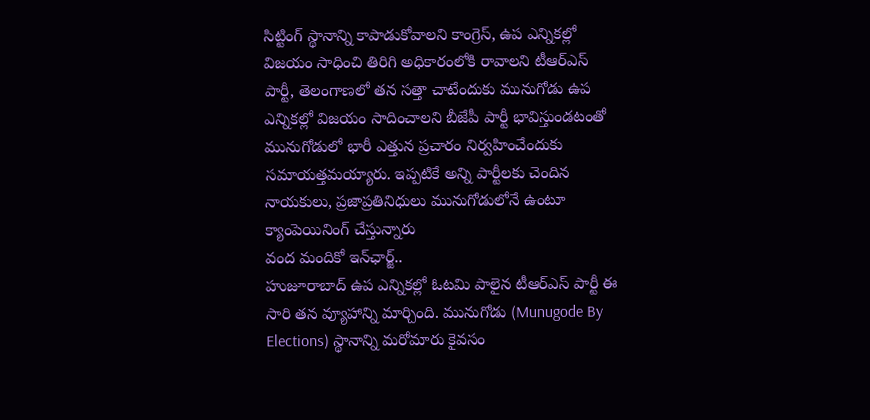సిట్టింగ్‌ స్థానాన్ని కాపాడుకోవాలని కాంగ్రెస్, ఉప ఎన్నికల్లో విజయం సాధించి తిరిగి అధికారంలోకి రావాలని టీఆర్‌ఎస్‌ పార్టీ, తెలంగాణలో తన సత్తా చాటేందుకు మునుగోడు ఉప ఎన్నికల్లో విజయం సాదించాలని బీజేపీ పార్టీ భావిస్తుండటంతో మునుగోడులో భారీ ఎత్తున ప్రచారం నిర్వహించేందుకు సమాయత్తమయ్యారు. ఇప్పటికే అన్ని పార్టీలకు చెందిన నాయకులు, ప్రజాప్రతినిధులు మునుగోడులోనే ఉంటూ క్యాంపెయినింగ్‌ చేస్తున్నారు
వంద మందికో ఇన్‌ఛార్జ్..
హుజూరాబాద్‌ ఉప ఎన్నికల్లో ఓటమి పాలైన టీఆర్‌ఎస్‌ పార్టీ ఈ సారి తన వ్యూహాన్ని మార్చింది. మునుగోడు (Munugode By Elections) స్థానాన్ని మరోమారు కైవసం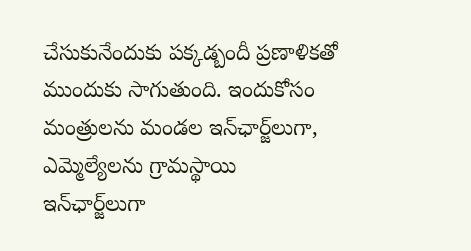చేసుకునేందుకు పక్కడ్బందీ ప్రణాళికతో ముందుకు సాగుతుంది. ఇందుకోసం మంత్రులను మండల ఇన్‌ఛార్జ్‌లుగా, ఎమ్మెల్యేలను గ్రామస్థాయి ఇన్‌ఛార్జ్‌లుగా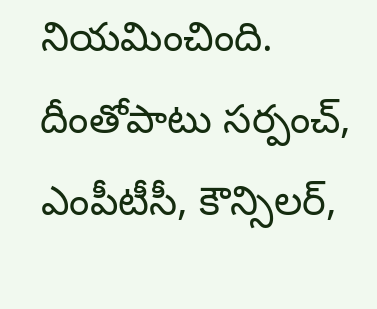నియమించింది. దీంతోపాటు సర్పంచ్, ఎంపీటీసీ, కౌన్సిలర్,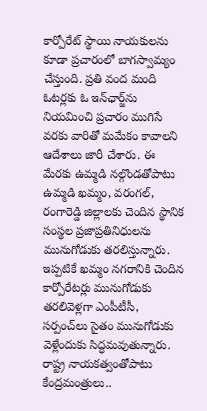కార్పోరేట్‌ స్థాయి నాయకులను కూడా ప్రచారంలో బాగస్వామ్యం చేస్తుంది. ప్రతి వంద మంది ఓటర్లకు ఓ ఇన్‌ఛార్జ్‌ను నియమించి ప్రచారం ముగిసే వరకు వారితో మమేకం కావాలని ఆదేశాలు జారీ చేశారు. ఈ మేరకు ఉమ్మడి నల్గొండతోపాటు ఉమ్మడి ఖమ్మం, వరంగల్, రంగారెడ్డి జిల్లాలకు చెందిన స్థానిక సంస్థల ప్రజాప్రతినిధులను మునుగోడుకు తరలిస్తున్నారు. ఇప్పటికే ఖమ్మం నగరానికి చెందిన కార్పోరేటర్లు మునుగోడుకు తరలివెళ్లగా ఎంపీటీసీ, సర్పంచ్‌లు సైతం మునుగోడుకు వెళ్లేందుకు సిద్ధమవుతున్నారు.
రాష్ట్ర నాయకత్వంతోపాటు కేంద్రమంత్రులు..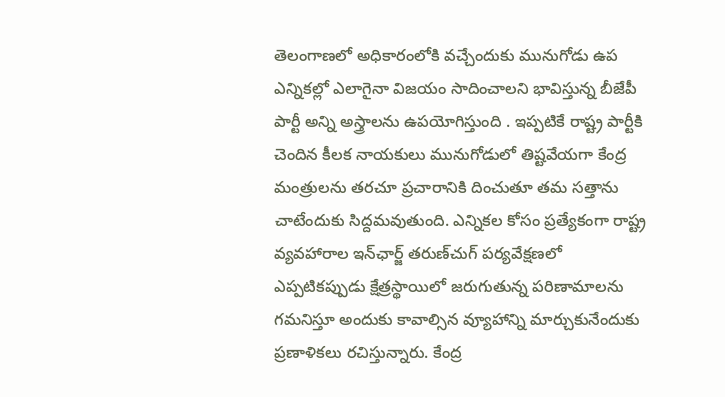తెలంగాణలో అధికారంలోకి వచ్చేందుకు మునుగోడు ఉప ఎన్నికల్లో ఎలాగైనా విజయం సాదించాలని భావిస్తున్న బీజేపీ పార్టీ అన్ని అస్త్రాలను ఉపయోగిస్తుంది . ఇప్పటికే రాష్ట్ర పార్టీకి చెందిన కీలక నాయకులు మునుగోడులో తిష్టవేయగా కేంద్ర మంత్రులను తరచూ ప్రచారానికి దించుతూ తమ సత్తాను చాటేందుకు సిద్దమవుతుంది. ఎన్నికల కోసం ప్రత్యేకంగా రాష్ట్ర వ్యవహారాల ఇన్‌ఛార్జ్‌ తరుణ్‌చుగ్‌ పర్యవేక్షణలో ఎప్పటికప్పుడు క్షేత్రస్థాయిలో జరుగుతున్న పరిణామాలను గమనిస్తూ అందుకు కావాల్సిన వ్యూహాన్ని మార్చుకునేందుకు ప్రణాళికలు రచిస్తున్నారు. కేంద్ర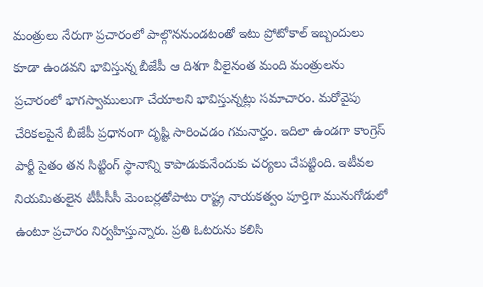మంత్రులు నేరుగా ప్రచారంలో పాల్గొననుండటంతో ఇటు ప్రోటోకాల్‌ ఇబ్బందులు కూడా ఉండవని భావిస్తున్న బీజేపీ ఆ దిశగా వీలైనంత మంది మంత్రులను ప్రచారంలో భాగస్వాములుగా చేయాలని భావిస్తున్నట్లు సమాచారం. మరోవైపు చేరికలపైనే బీజేపీ ప్రధానంగా దృష్టి సారించడం గమనార్హం. ఇదిలా ఉండగా కాంగ్రెస్‌ పార్టీ సైతం తన సిట్టింగ్‌ స్థానాన్ని కాపాడుకునేందుకు చర్యలు చేపట్టింది. ఇటీవల నియమితులైన టీపీసీసీ మెంబర్లతోపాటు రాష్ట్ర నాయకత్వం పూర్తిగా మునుగోడులో ఉంటూ ప్రచారం నిర్వహిస్తున్నారు. ప్రతి ఓటరును కలిసి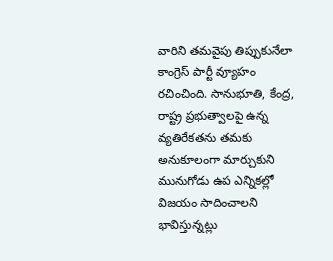వారిని తమవైపు తిప్పుకునేలా కాంగ్రెస్‌ పార్టీ వ్యూహం రచించింది. సానుభూతి, కేంద్ర, రాష్ట్ర ప్రభుత్వాలపై ఉన్న వ్యతిరేకతను తమకు అనుకూలంగా మార్చుకుని మునుగోడు ఉప ఎన్నికల్లో విజయం సాదించాలని భావిస్తున్నట్లు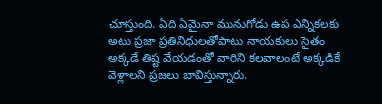చూస్తుంది. ఏది ఏమైనా మునుగోడు ఉప ఎన్నికలకు అటు ప్రజా ప్రతినిధులతోపాటు నాయకులు సైతం అక్కడే తిష్ట వేయడంతో వారిని కలవాలంటే అక్కడికే వెళ్లాలని ప్రజలు బావిస్తున్నారు.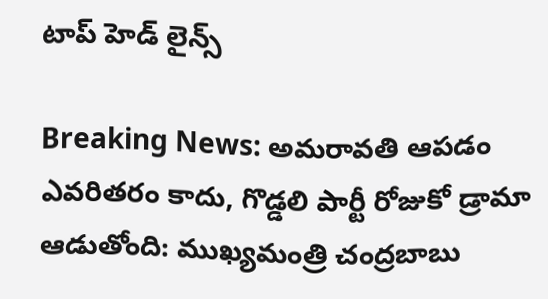టాప్ హెడ్ లైన్స్

Breaking News: అమరావతి ఆపడం ఎవరితరం కాదు, గొడ్డలి పార్టీ రోజుకో డ్రామా ఆడుతోంది: ముఖ్యమంత్రి చంద్రబాబు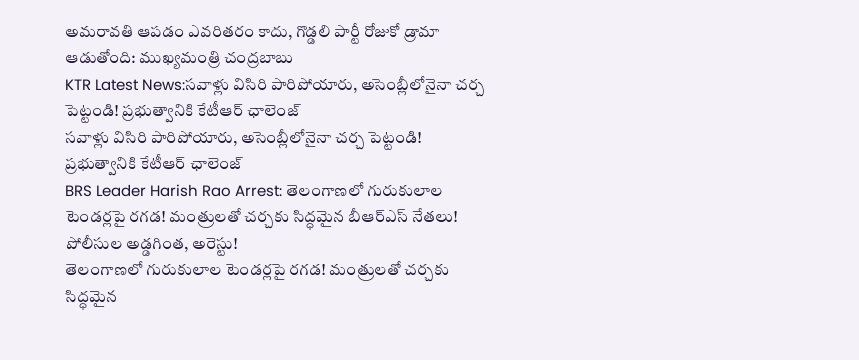అమరావతి ఆపడం ఎవరితరం కాదు, గొడ్డలి పార్టీ రోజుకో డ్రామా ఆడుతోంది: ముఖ్యమంత్రి చంద్రబాబు
KTR Latest News:సవాళ్లు విసిరి పారిపోయారు, అసెంబ్లీలోనైనా చర్చ పెట్టండి! ప్రభుత్వానికి కేటీఆర్ ఛాలెంజ్‌
సవాళ్లు విసిరి పారిపోయారు, అసెంబ్లీలోనైనా చర్చ పెట్టండి! ప్రభుత్వానికి కేటీఆర్ ఛాలెంజ్‌
BRS Leader Harish Rao Arrest: తెలంగాణలో గురుకులాల టెండర్లపై రగడ! మంత్రులతో చర్చకు సిద్ధమైన బీఆర్‌ఎస్‌ నేతలు! పోలీసుల అడ్డగింత, అరెస్టు!
తెలంగాణలో గురుకులాల టెండర్లపై రగడ! మంత్రులతో చర్చకు సిద్ధమైన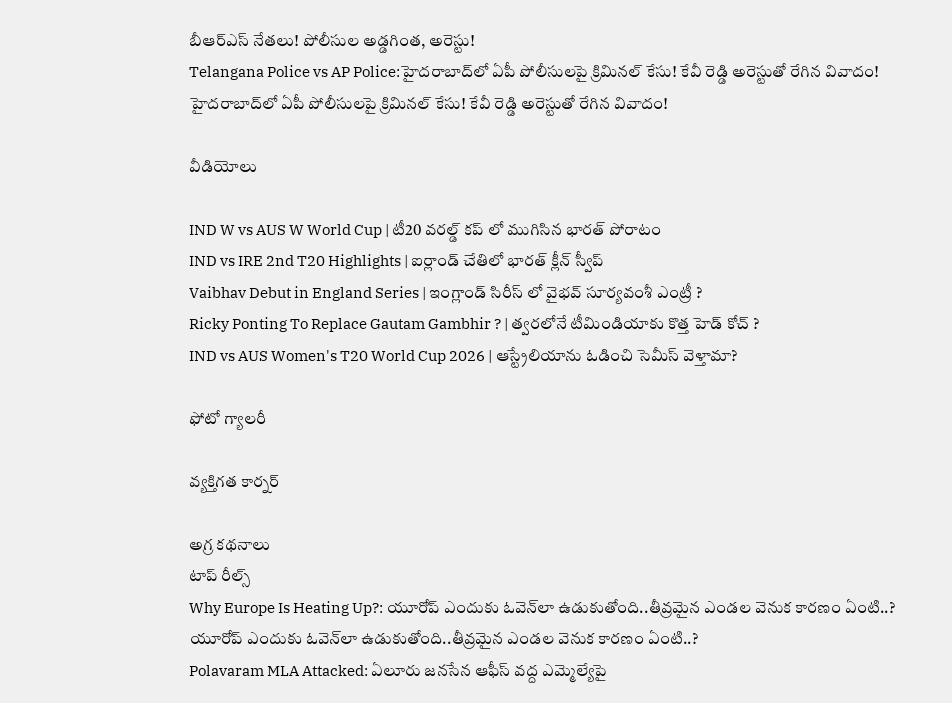బీఆర్‌ఎస్‌ నేతలు! పోలీసుల అడ్డగింత, అరెస్టు!
Telangana Police vs AP Police:హైదరాబాద్‌లో ఏపీ పోలీసులపై క్రిమినల్‌ కేసు! కేవీ రెడ్డి అరెస్టుతో రేగిన వివాదం!
హైదరాబాద్‌లో ఏపీ పోలీసులపై క్రిమినల్‌ కేసు! కేవీ రెడ్డి అరెస్టుతో రేగిన వివాదం!

వీడియోలు

IND W vs AUS W World Cup | టీ20 వరల్డ్ కప్ లో ముగిసిన భారత్ పోరాటం
IND vs IRE 2nd T20 Highlights | ఐర్లాండ్ చేతిలో భారత్ క్లీన్ స్వీప్
Vaibhav Debut in England Series | ఇంగ్లాండ్ సిరీస్ లో వైభవ్ సూర్యవంశీ ఎంట్రీ ?
Ricky Ponting To Replace Gautam Gambhir ? | త్వరలోనే టీమిండియాకు కొత్త హెడ్ కోచ్ ?
IND vs AUS Women's T20 World Cup 2026 | ఆస్ట్రేలియాను ఓడించి సెమీస్ వెళ్తామా?

ఫోటో గ్యాలరీ

వ్యక్తిగత కార్నర్

అగ్ర కథనాలు
టాప్ రీల్స్
Why Europe Is Heating Up?: యూరోప్ ఎందుకు ఓవెన్‌లా ఉడుకుతోంది..తీవ్రమైన ఎండల వెనుక కారణం ఏంటి..?
యూరోప్ ఎందుకు ఓవెన్‌లా ఉడుకుతోంది..తీవ్రమైన ఎండల వెనుక కారణం ఏంటి..?
Polavaram MLA Attacked: ఏలూరు జనసేన ఆఫీస్‌ వద్ద ఎమ్మెల్యేపై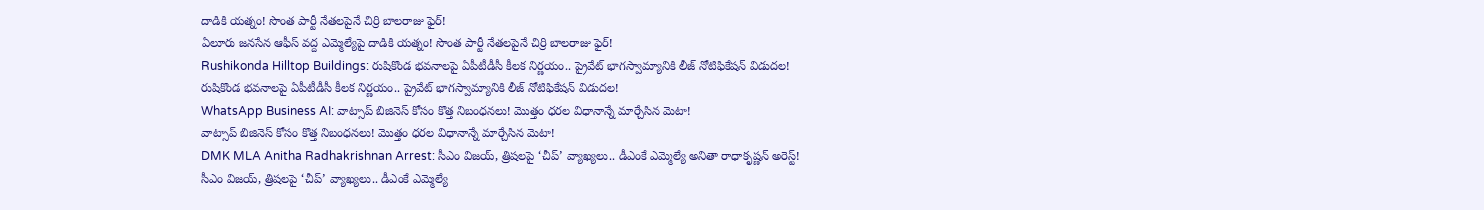దాడికి యత్నం! సొంత పార్టీ నేతలపైనే చిర్రి బాలరాజు ఫైర్‌!
ఏలూరు జనసేన ఆఫీస్‌ వద్ద ఎమ్మెల్యేపై దాడికి యత్నం! సొంత పార్టీ నేతలపైనే చిర్రి బాలరాజు ఫైర్‌!
Rushikonda Hilltop Buildings: రుషికొండ భవనాలపై ఏపీటీడీసీ కీలక నిర్ణయం.. ప్రైవేట్ భాగస్వామ్యానికి లీజ్ నోటిఫికేషన్ విడుదల!
రుషికొండ భవనాలపై ఏపీటీడీసీ కీలక నిర్ణయం.. ప్రైవేట్ భాగస్వామ్యానికి లీజ్ నోటిఫికేషన్ విడుదల!
WhatsApp Business AI: వాట్సాప్ బిజినెస్ కోసం కొత్త నిబంధనలు! మొత్తం ధరల విధానాన్నే మార్చేసిన మెటా!
వాట్సాప్ బిజినెస్ కోసం కొత్త నిబంధనలు! మొత్తం ధరల విధానాన్నే మార్చేసిన మెటా!
DMK MLA Anitha Radhakrishnan Arrest: సీఎం విజయ్, త్రిషలపై ‘చీప్’ వ్యాఖ్యలు.. డీఎంకే ఎమ్మెల్యే అనితా రాధాకృష్ణన్ అరెస్ట్!
సీఎం విజయ్, త్రిషలపై ‘చీప్’ వ్యాఖ్యలు.. డీఎంకే ఎమ్మెల్యే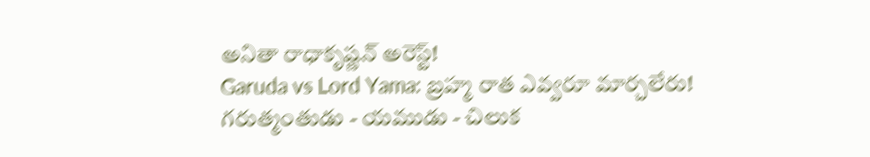అనితా రాధాకృష్ణన్ అరెస్ట్!
Garuda vs Lord Yama: బ్రహ్మ రాత ఎవ్వరూ మార్చలేరు! గరుత్మంతుడు - యముడు - చిలుక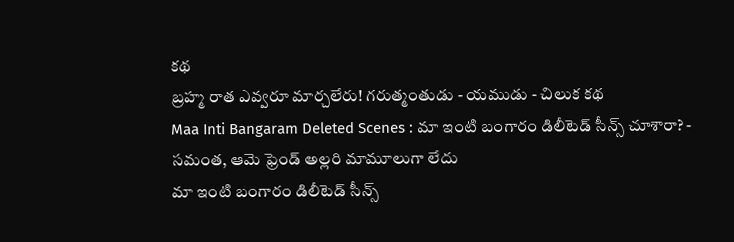కథ
బ్రహ్మ రాత ఎవ్వరూ మార్చలేరు! గరుత్మంతుడు - యముడు - చిలుక కథ
Maa Inti Bangaram Deleted Scenes : మా ఇంటి బంగారం డిలీటెడ్ సీన్స్ చూశారా? - సమంత, ఆమె ఫ్రెండ్ అల్లరి మామూలుగా లేదు
మా ఇంటి బంగారం డిలీటెడ్ సీన్స్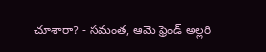చూశారా? - సమంత, ఆమె ఫ్రెండ్ అల్లరి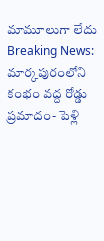మామూలుగా లేదు
Breaking News: మార్కపురంలోని కంభం వద్ద రోడ్డు ప్రమాదం- పెళ్లి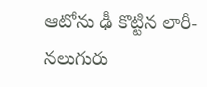ఆటోను ఢీ కొట్టిన లారీ- నలుగురు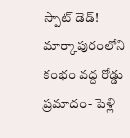స్పాట్‌ డెడ్‌!
మార్కాపురంలోని కంభం వద్ద రోడ్డు ప్రమాదం- పెళ్లి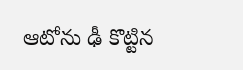ఆటోను ఢీ కొట్టిన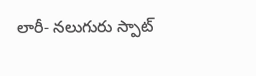లారీ- నలుగురు స్పాట్‌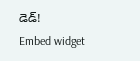డెడ్‌!
Embed widget